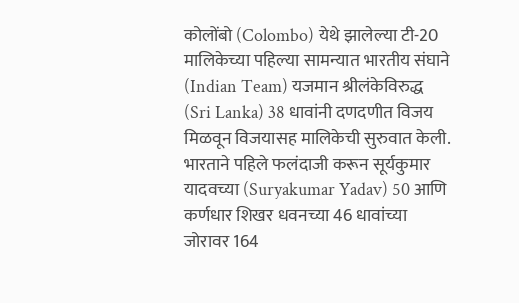कोलोंबो (Colombo) येथे झालेल्या टी-20 मालिकेच्या पहिल्या सामन्यात भारतीय संघाने (Indian Team) यजमान श्रीलंकेविरुद्ध (Sri Lanka) 38 धावांनी दणदणीत विजय मिळवून विजयासह मालिकेची सुरुवात केली. भारताने पहिले फलंदाजी करून सूर्यकुमार यादवच्या (Suryakumar Yadav) 50 आणि कर्णधार शिखर धवनच्या 46 धावांच्या जोरावर 164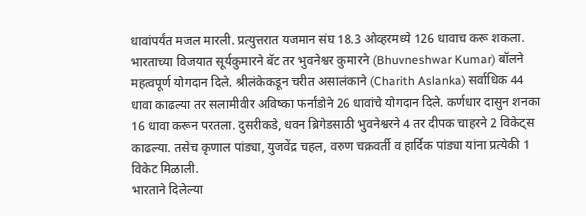धावांपर्यंत मजल मारली. प्रत्युत्तरात यजमान संघ 18.3 ओव्हरमध्ये 126 धावाच करू शकला. भारताच्या विजयात सूर्यकुमारने बॅट तर भुवनेश्वर कुमारने (Bhuvneshwar Kumar) बॉलने महत्वपूर्ण योगदान दिले. श्रीलंकेकडून चरीत असालंकाने (Charith Aslanka) सर्वाधिक 44 धावा काढल्या तर सलामीवीर अविष्का फर्नांडोने 26 धावांचे योगदान दिले. कर्णधार दासुन शनका 16 धावा करून परतला. दुसरीकडे, धवन ब्रिगेडसाठी भुवनेश्वरने 4 तर दीपक चाहरने 2 विकेट्स काढल्या. तसेच कृणाल पांड्या, युजवेंद्र चहल, वरुण चक्रवर्ती व हार्दिक पांड्या यांना प्रत्येकी 1 विकेट मिळाली.
भारताने दिलेल्या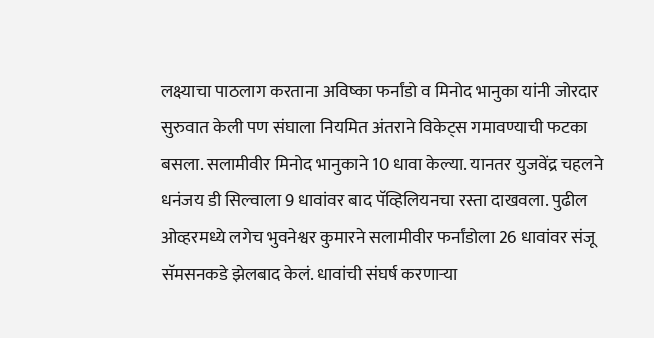लक्ष्याचा पाठलाग करताना अविष्का फर्नांडो व मिनोद भानुका यांनी जोरदार सुरुवात केली पण संघाला नियमित अंतराने विकेट्स गमावण्याची फटका बसला. सलामीवीर मिनोद भानुकाने 10 धावा केल्या. यानतर युजवेंद्र चहलने धनंजय डी सिल्वाला 9 धावांवर बाद पॅव्हिलियनचा रस्ता दाखवला. पुढील ओव्हरमध्ये लगेच भुवनेश्वर कुमारने सलामीवीर फर्नांडोला 26 धावांवर संजू सॅमसनकडे झेलबाद केलं. धावांची संघर्ष करणाऱ्या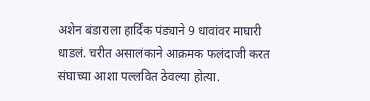अशेन बंडाराला हार्दिंक पंड्याने 9 धावांवर माघारी धाडलं. चरीत असालंकाने आक्रमक फलंदाजी करत संघाच्या आशा पल्लवित ठेवल्या होत्या.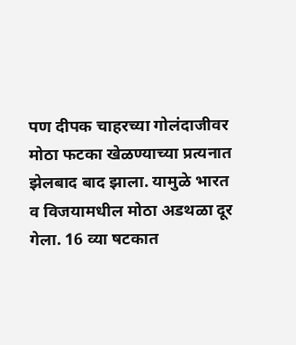पण दीपक चाहरच्या गोलंदाजीवर मोठा फटका खेळण्याच्या प्रत्यनात झेलबाद बाद झाला. यामुळे भारत व विजयामधील मोठा अडथळा दूर गेला. 16 व्या षटकात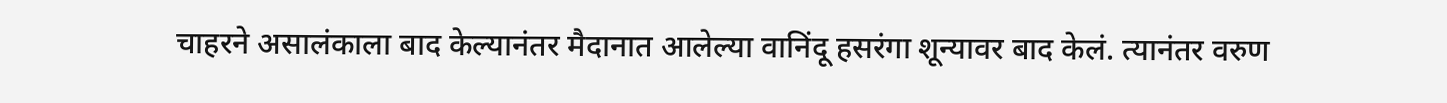चाहरने असालंकाला बाद केल्यानंतर मैदानात आलेल्या वानिंदू हसरंगा शून्यावर बाद केलं. त्यानंतर वरुण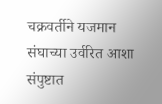चक्रवर्तीने यजमान संघाच्या उर्वरित आशा संपुष्टात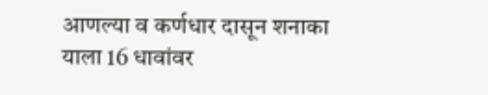आणल्या व कर्णधार दासून शनाका याला 16 धावांवर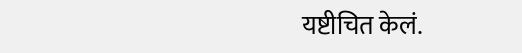यष्टीचित केलं.